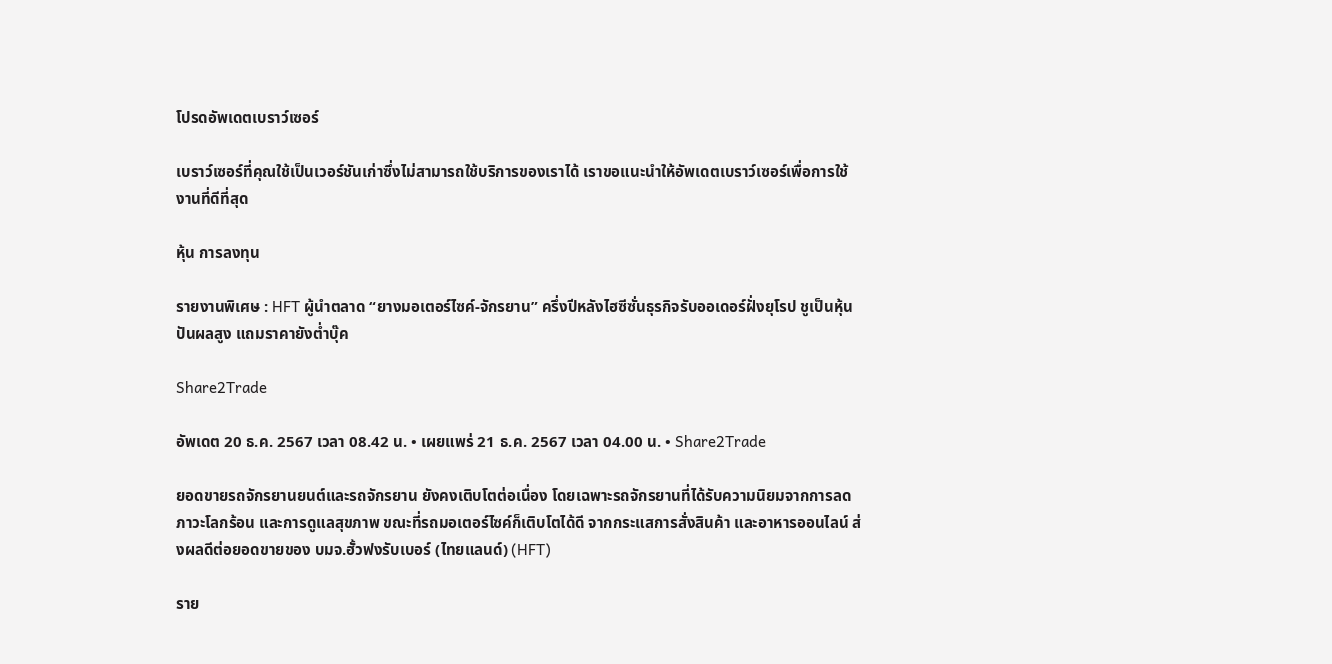โปรดอัพเดตเบราว์เซอร์

เบราว์เซอร์ที่คุณใช้เป็นเวอร์ชันเก่าซึ่งไม่สามารถใช้บริการของเราได้ เราขอแนะนำให้อัพเดตเบราว์เซอร์เพื่อการใช้งานที่ดีที่สุด

หุ้น การลงทุน

รายงานพิเศษ : HFT ผู้นำตลาด “ยางมอเตอร์ไซค์-จักรยาน” ครึ่งปีหลังไฮซีซั่นธุรกิจรับออเดอร์ฝั่งยุโรป ชูเป็นหุ้นปันผลสูง แถมราคายังต่ำบุ๊ค

Share2Trade

อัพเดต 20 ธ.ค. 2567 เวลา 08.42 น. • เผยแพร่ 21 ธ.ค. 2567 เวลา 04.00 น. • Share2Trade

ยอดขายรถจักรยานยนต์และรถจักรยาน ยังคงเติบโตต่อเนื่อง โดยเฉพาะรถจักรยานที่ได้รับความนิยมจากการลดภาวะโลกร้อน และการดูแลสุขภาพ ขณะที่รถมอเตอร์ไซค์ก็เติบโตได้ดี จากกระแสการสั่งสินค้า และอาหารออนไลน์ ส่งผลดีต่อยอดขายของ บมจ.ฮั้วฟงรับเบอร์ (ไทยแลนด์) (HFT)

ราย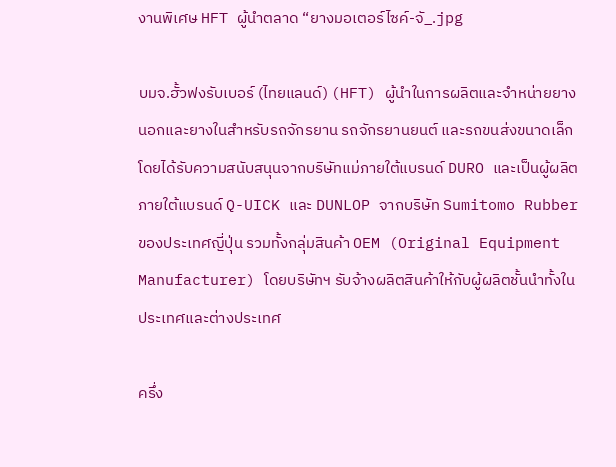งานพิเศษ HFT ผู้นำตลาด “ยางมอเตอร์ไซค์-จั_.jpg

บมจ.ฮั้วฟงรับเบอร์ (ไทยแลนด์) (HFT) ผู้นำในการผลิตและจำหน่ายยางนอกและยางในสำหรับรถจักรยาน รถจักรยานยนต์ และรถขนส่งขนาดเล็ก โดยได้รับความสนับสนุนจากบริษัทแม่ภายใต้แบรนด์ DURO และเป็นผู้ผลิตภายใต้แบรนด์ Q-UICK และ DUNLOP จากบริษัท Sumitomo Rubber ของประเทศญี่ปุ่น รวมทั้งกลุ่มสินค้า OEM (Original Equipment Manufacturer) โดยบริษัทฯ รับจ้างผลิตสินค้าให้กับผู้ผลิตชั้นนำทั้งในประเทศและต่างประเทศ

ครึ่ง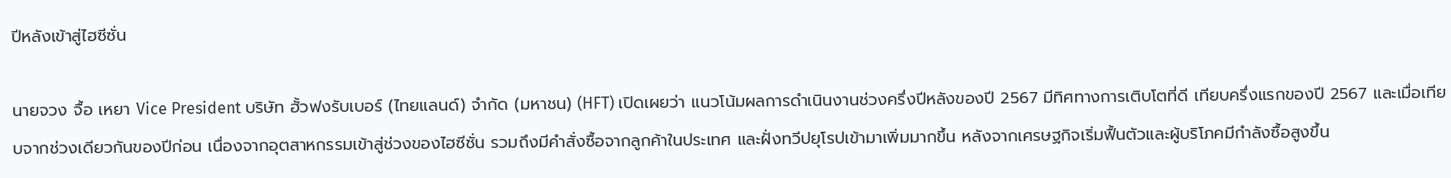ปีหลังเข้าสู่ไฮซีซั่น

นายจวง จื้อ เหยา Vice President บริษัท ฮั้วฟงรับเบอร์ (ไทยแลนด์) จำกัด (มหาชน) (HFT) เปิดเผยว่า แนวโน้มผลการดำเนินงานช่วงครึ่งปีหลังของปี 2567 มีทิศทางการเติบโตที่ดี เทียบครึ่งแรกของปี 2567 และเมื่อเทียบจากช่วงเดียวกันของปีก่อน เนื่องจากอุตสาหกรรมเข้าสู่ช่วงของไฮซีซั่น รวมถึงมีคำสั่งซื้อจากลูกค้าในประเทศ และฝั่งทวีปยุโรปเข้ามาเพิ่มมากขึ้น หลังจากเศรษฐกิจเริ่มฟื้นตัวและผู้บริโภคมีกำลังซื้อสูงขึ้น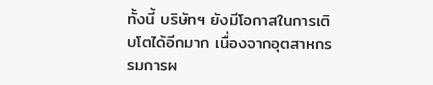ทั้งนี้ บริษัทฯ ยังมีโอกาสในการเติบโตได้อีกมาก เนื่องจากอุตสาหกรรมการผ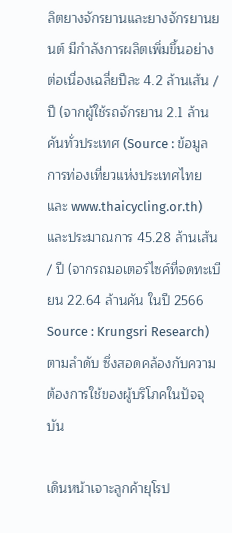ลิตยางจักรยานและยางจักรยานยนต์ มีกำลังการผลิตเพิ่มขึ้นอย่างต่อเนื่องเฉลี่ยปีละ 4.2 ล้านเส้น /ปี (จากผู้ใช้รถจักรยาน 2.1 ล้านคันทั่วประเทศ (Source : ข้อมูลการท่องเที่ยวแห่งประเทศไทย และ www.thaicycling.or.th) และประมาณการ 45.28 ล้านเส้น / ปี (จากรถมอเตอร์ไซค์ที่จดทะเบียน 22.64 ล้านคัน ในปี 2566 Source : Krungsri Research) ตามลำดับ ซึ่งสอดคล้องกับความต้องการใช้ของผู้บริโภคในปัจจุบัน

เดินหน้าเจาะลูกค้ายุโรป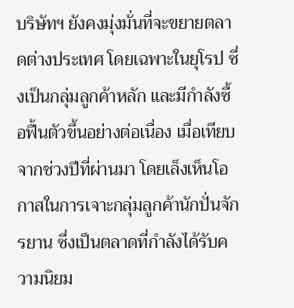บริษัทฯ ยังคงมุ่งมั่นที่จะขยายตลาดต่างประเทศ โดยเฉพาะในยุโรป ซึ่งเป็นกลุ่มลูกค้าหลัก และมีกำลังซื้อฟื้นตัวขึ้นอย่างต่อเนื่อง เมื่อเทียบจากช่วงปีที่ผ่านมา โดยเล็งเห็นโอกาสในการเจาะกลุ่มลูกค้านักปั่นจักรยาน ซึ่งเป็นตลาดที่กำลังได้รับความนิยม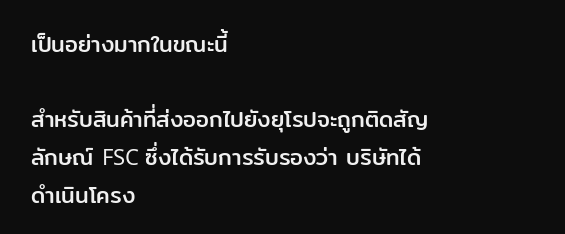เป็นอย่างมากในขณะนี้

สำหรับสินค้าที่ส่งออกไปยังยุโรปจะถูกติดสัญลักษณ์ FSC ซึ่งได้รับการรับรองว่า บริษัทได้ดำเนินโครง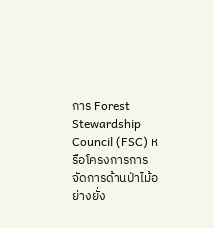การ Forest Stewardship Council (FSC) หรือโครงการการจัดการด้านป่าไม้อย่างยั่ง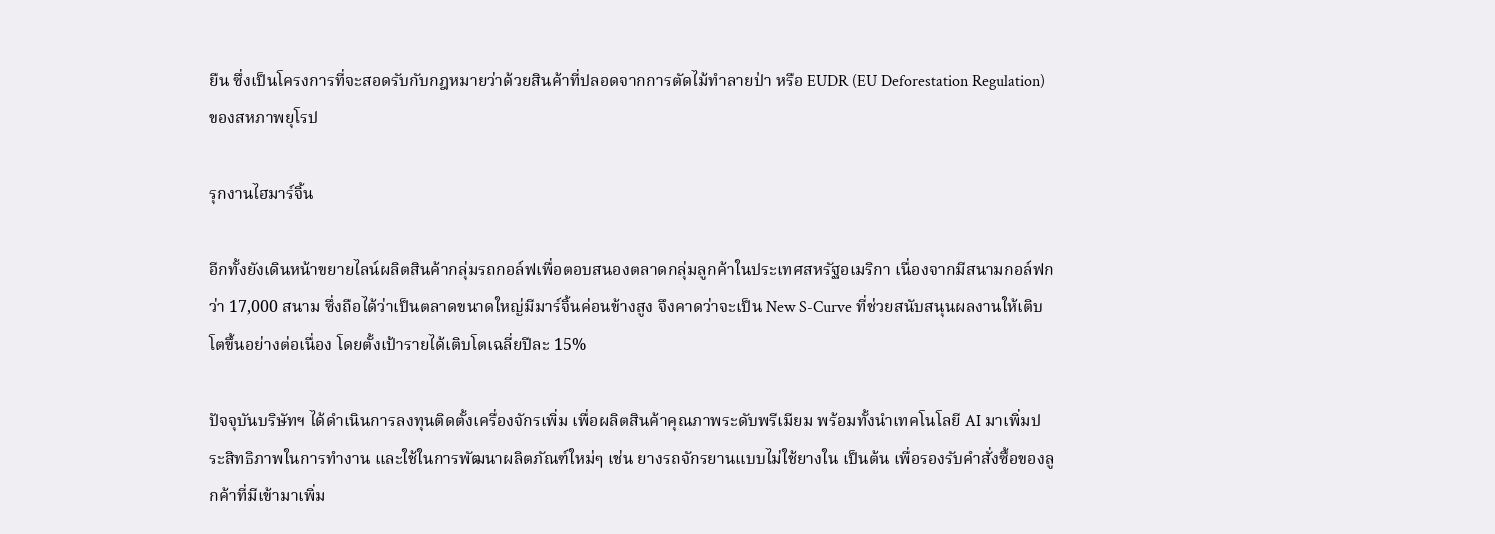ยืน ซึ่งเป็นโครงการที่จะสอดรับกับกฎหมายว่าด้วยสินค้าที่ปลอดจากการตัดไม้ทำลายป่า หรือ EUDR (EU Deforestation Regulation) ของสหภาพยุโรป

รุกงานไฮมาร์จิ้น

อีกทั้งยังเดินหน้าขยายไลน์ผลิตสินค้ากลุ่มรถกอล์ฟเพื่อตอบสนองตลาดกลุ่มลูกค้าในประเทศสหรัฐอเมริกา เนื่องจากมีสนามกอล์ฟกว่า 17,000 สนาม ซึ่งถือได้ว่าเป็นตลาดขนาดใหญ่มีมาร์จิ้นค่อนข้างสูง จึงคาดว่าจะเป็น New S-Curve ที่ช่วยสนับสนุนผลงานให้เติบโตขึ้นอย่างต่อเนื่อง โดยตั้งเป้ารายได้เติบโตเฉลี่ยปีละ 15%

ปัจจุบันบริษัทฯ ได้ดำเนินการลงทุนติดตั้งเครื่องจักรเพิ่ม เพื่อผลิตสินค้าคุณภาพระดับพรีเมียม พร้อมทั้งนำเทคโนโลยี AI มาเพิ่มประสิทธิภาพในการทำงาน และใช้ในการพัฒนาผลิตภัณฑ์ใหม่ๆ เช่น ยางรถจักรยานแบบไม่ใช้ยางใน เป็นต้น เพื่อรองรับคำสั่งซื้อของลูกค้าที่มีเข้ามาเพิ่ม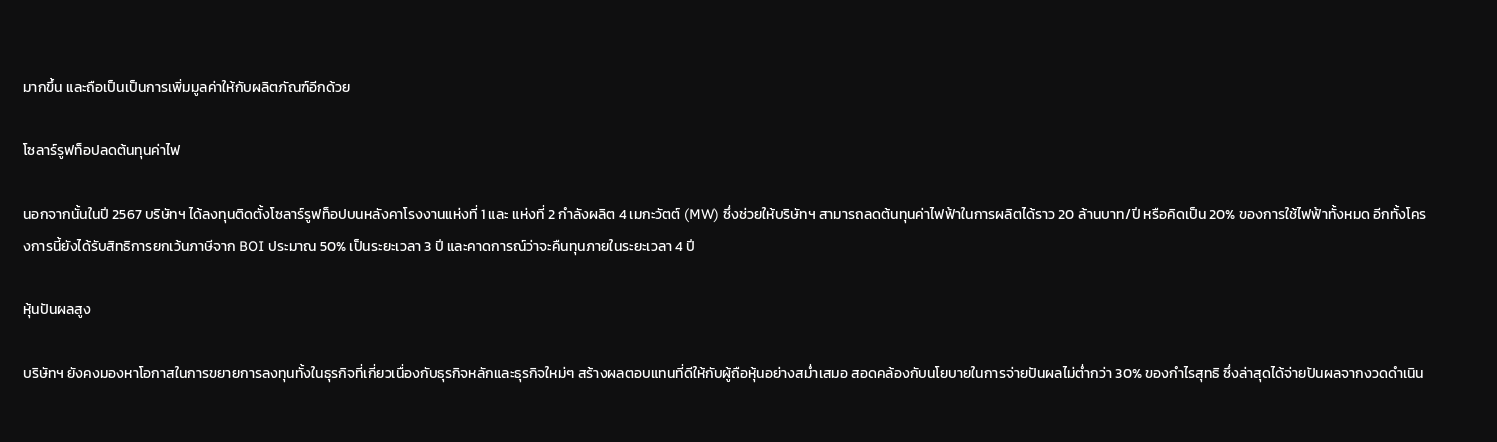มากขึ้น และถือเป็นเป็นการเพิ่มมูลค่าให้กับผลิตภัณฑ์อีกด้วย

โซลาร์รูฟท็อปลดต้นทุนค่าไฟ

นอกจากนั้นในปี 2567 บริษัทฯ ได้ลงทุนติดตั้งโซลาร์รูฟท็อปบนหลังคาโรงงานแห่งที่ 1 และ แห่งที่ 2 กำลังผลิต 4 เมกะวัตต์ (MW) ซึ่งช่วยให้บริษัทฯ สามารถลดต้นทุนค่าไฟฟ้าในการผลิตได้ราว 20 ล้านบาท/ปี หรือคิดเป็น 20% ของการใช้ไฟฟ้าทั้งหมด อีกทั้งโครงการนี้ยังได้รับสิทธิการยกเว้นภาษีจาก BOI ประมาณ 50% เป็นระยะเวลา 3 ปี และคาดการณ์ว่าจะคืนทุนภายในระยะเวลา 4 ปี

หุ้นปันผลสูง

บริษัทฯ ยังคงมองหาโอกาสในการขยายการลงทุนทั้งในธุรกิจที่เกี่ยวเนื่องกับธุรกิจหลักและธุรกิจใหม่ๆ สร้างผลตอบแทนที่ดีให้กับผู้ถือหุ้นอย่างสม่ำเสมอ สอดคล้องกับนโยบายในการจ่ายปันผลไม่ต่ำกว่า 30% ของกำไรสุทธิ ซึ่งล่าสุดได้จ่ายปันผลจากงวดดำเนิน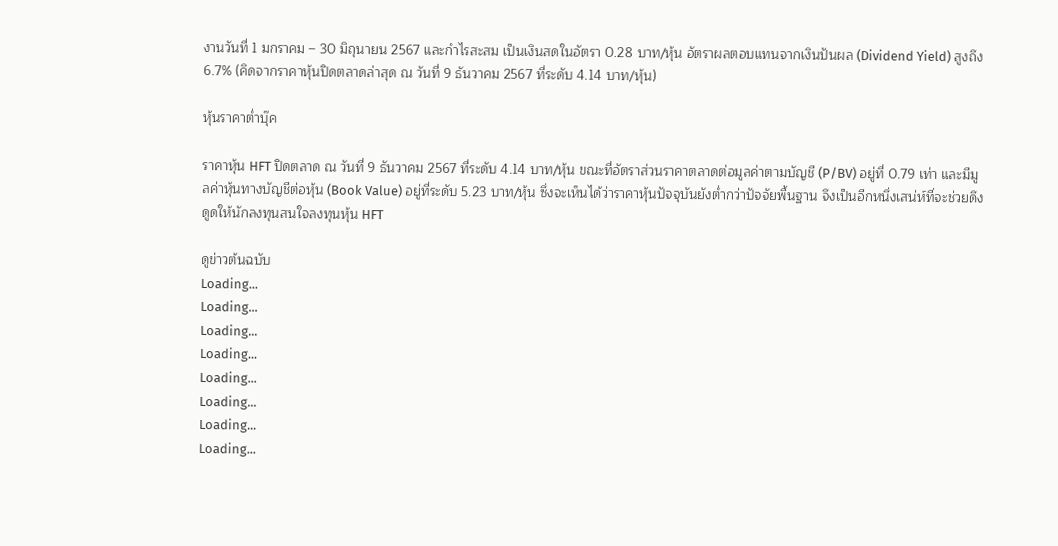งานวันที่ 1 มกราคม – 30 มิถุนายน 2567 และกำไรสะสม เป็นเงินสดในอัตรา 0.28 บาท/หุ้น อัตราผลตอบแทนจากเงินปันผล (Dividend Yield) สูงถึง 6.7% (คิดจากราคาหุ้นปิดตลาดล่าสุด ณ วันที่ 9 ธันวาคม 2567 ที่ระดับ 4.14 บาท/หุ้น)

หุ้นราคาต่ำบุ๊ค

ราคาหุ้น HFT ปิดตลาด ณ วันที่ 9 ธันวาคม 2567 ที่ระดับ 4.14 บาท/หุ้น ขณะที่อัตราส่วนราคาตลาดต่อมูลค่าตามบัญชี (P/BV) อยู่ที่ 0.79 เท่า และมีมูลค่าหุ้นทางบัญชีต่อหุ้น (Book Value) อยู่ที่ระดับ 5.23 บาท/หุ้น ซึ่งจะเห็นได้ว่าราคาหุ้นปัจจุบันยังต่ำกว่าปัจจัยพื้นฐาน จึงเป็นอีกหนึ่งเสน่ห์ที่จะช่วยดึงดูดให้นักลงทุนสนใจลงทุนหุ้น HFT

ดูข่าวต้นฉบับ
Loading...
Loading...
Loading...
Loading...
Loading...
Loading...
Loading...
Loading...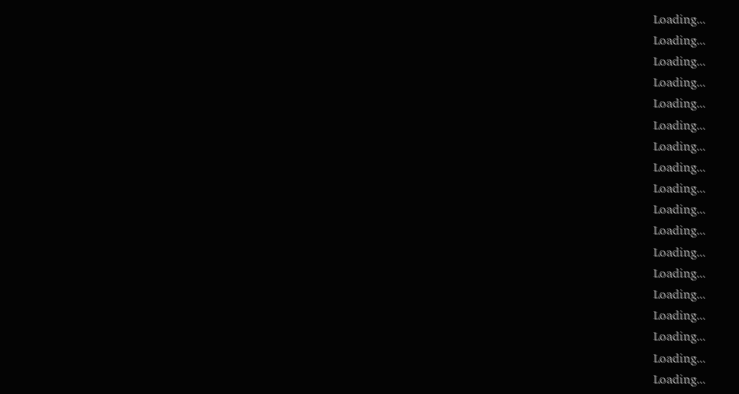Loading...
Loading...
Loading...
Loading...
Loading...
Loading...
Loading...
Loading...
Loading...
Loading...
Loading...
Loading...
Loading...
Loading...
Loading...
Loading...
Loading...
Loading...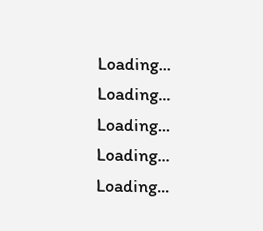Loading...
Loading...
Loading...
Loading...
Loading...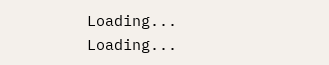Loading...
Loading...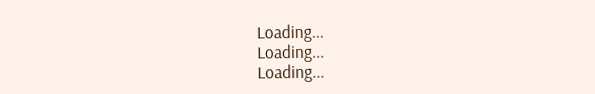Loading...
Loading...
Loading...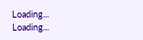Loading...
Loading...